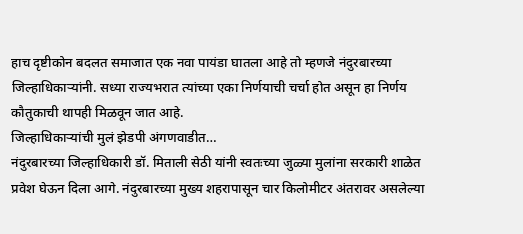हाच दृष्टीकोन बदलत समाजात एक नवा पायंडा घातला आहे तो म्हणजे नंदुरबारच्या जिल्हाधिकाऱ्यांनी. सध्या राज्यभरात त्यांच्या एका निर्णयाची चर्चा होत असून हा निर्णय कौतुकाची थापही मिळवून जात आहे.
जिल्हाधिकाऱ्यांची मुलं झेडपी अंगणवाडीत…
नंदुरबारच्या जिल्हाधिकारी डॉ. मिताली सेठी यांनी स्वतःच्या जुळ्या मुलांना सरकारी शाळेत प्रवेश घेऊन दिला आगे. नंदुरबारच्या मुख्य शहरापासून चार किलोमीटर अंतरावर असलेल्या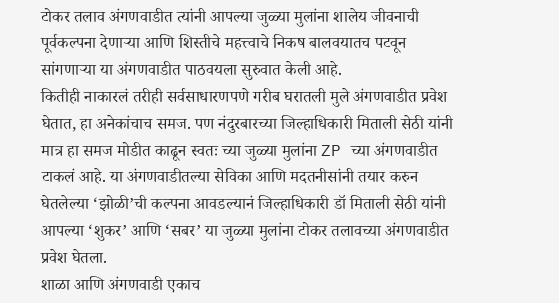टोकर तलाव अंगणवाडीत त्यांनी आपल्या जुळ्या मुलांना शालेय जीवनाची पूर्वकल्पना देणाऱ्या आणि शिस्तीचे महत्त्वाचे निकष बालवयातच पटवून सांगणाऱ्या या अंगणवाडीत पाठवयला सुरुवात केली आहे.
कितीही नाकारलं तरीही सर्वसाधारणपणे गरीब घरातली मुले अंगणवाडीत प्रवेश घेतात, हा अनेकांचाच समज. पण नंदुरबारच्या जिल्हाधिकारी मिताली सेठी यांनी मात्र हा समज मोडीत काढून स्वतः च्या जुळ्या मुलांना ZP च्या अंगणवाडीत टाकलं आहे. या अंगणवाडीतल्या सेविका आणि मदतनीसांनी तयार करुन घेतलेल्या ‘झोळी’ची कल्पना आवडल्यानं जिल्हाधिकारी डॉ मिताली सेठी यांनी आपल्या ‘शुकर’ आणि ‘सबर’ या जुळ्या मुलांना टोकर तलावच्या अंगणवाडीत प्रवेश घेतला.
शाळा आणि अंगणवाडी एकाच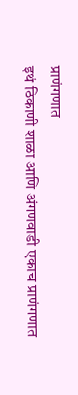प्राणंगणात
इथं ठिकाणी शाळा आणि अंगणवाडी एकाच प्राणंगणात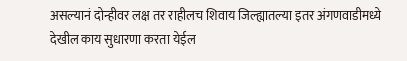असल्यानं दोन्हीवर लक्ष तर राहीलच शिवाय जिल्ह्यातल्या इतर अंगणवाडीमध्ये देखील काय सुधारणा करता येईल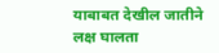याबाबत देखील जातीने लक्ष घालता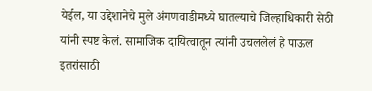येईल, या उद्देशानेचे मुले अंगणवाडीमध्ये घातल्याचे जिल्हाधिकारी सेठी यांनी स्पष्ट केलं. सामाजिक दायित्वातून त्यांनी उचललेलं हे पाऊल इतरांसाठी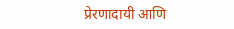प्रेरणादायी आणि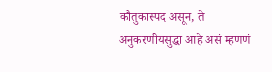कौतुकास्पद असून, ते अनुकरणीयसुद्धा आहे असं म्हणणं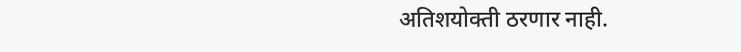अतिशयोक्ती ठरणार नाही.